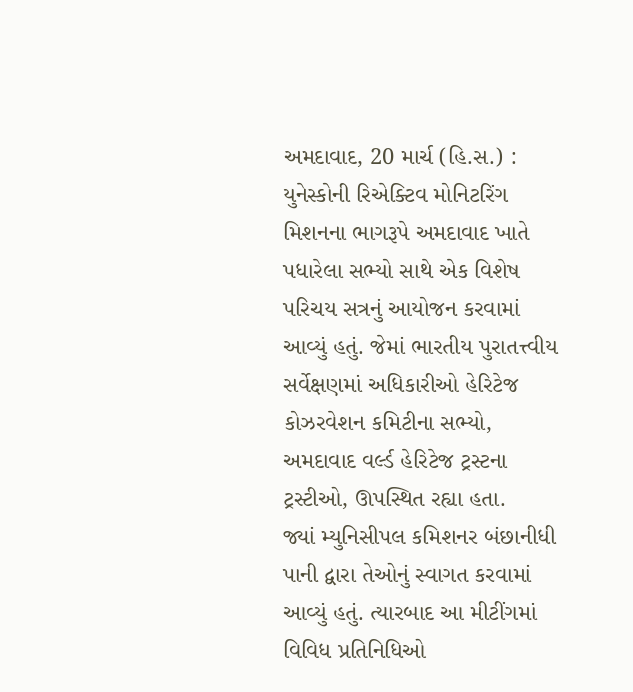અમદાવાદ, 20 માર્ચ (હિ.સ.) : યુનેસ્કોની રિએક્ટિવ મોનિટરિંગ મિશનના ભાગરૂપે અમદાવાદ ખાતે પધારેલા સભ્યો સાથે એક વિશેષ પરિચય સત્રનું આયોજન કરવામાં આવ્યું હતું. જેમાં ભારતીય પુરાતત્ત્વીય સર્વેક્ષણમાં અધિકારીઓ હેરિટેજ કોઝરવેશન કમિટીના સભ્યો, અમદાવાદ વર્લ્ડ હેરિટેજ ટ્રસ્ટના ટ્રસ્ટીઓ, ઊપસ્થિત રહ્યા હતા.
જ્યાં મ્યુનિસીપલ કમિશનર બંછાનીધી પાની દ્વારા તેઓનું સ્વાગત કરવામાં આવ્યું હતું. ત્યારબાદ આ મીટીંગમાં વિવિધ પ્રતિનિધિઓ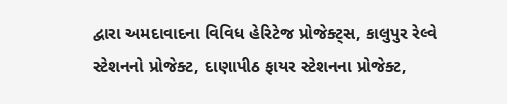દ્વારા અમદાવાદના વિવિધ હેરિટેજ પ્રોજેક્ટ્સ, કાલુપુર રેલ્વે સ્ટેશનનો પ્રોજેક્ટ, દાણાપીઠ ફાયર સ્ટેશનના પ્રોજેક્ટ,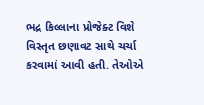ભદ્ર કિલ્લાના પ્રોજેક્ટ વિશે વિસ્તૃત છણાવટ સાથે ચર્ચા કરવામાં આવી હતી. તેઓએ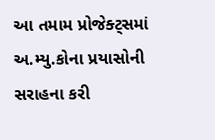આ તમામ પ્રોજેક્ટ્સમાં અ.મ્યુ.કોના પ્રયાસોની સરાહના કરી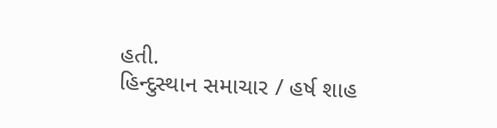હતી.
હિન્દુસ્થાન સમાચાર / હર્ષ શાહ